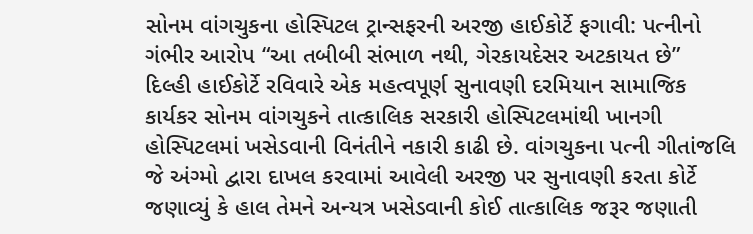સોનમ વાંગચુકના હોસ્પિટલ ટ્રાન્સફરની અરજી હાઈકોર્ટે ફગાવી: પત્નીનો ગંભીર આરોપ “આ તબીબી સંભાળ નથી, ગેરકાયદેસર અટકાયત છે”
દિલ્હી હાઈકોર્ટે રવિવારે એક મહત્વપૂર્ણ સુનાવણી દરમિયાન સામાજિક કાર્યકર સોનમ વાંગચુકને તાત્કાલિક સરકારી હોસ્પિટલમાંથી ખાનગી હોસ્પિટલમાં ખસેડવાની વિનંતીને નકારી કાઢી છે. વાંગચુકના પત્ની ગીતાંજલિ જે અંગ્મો દ્વારા દાખલ કરવામાં આવેલી અરજી પર સુનાવણી કરતા કોર્ટે જણાવ્યું કે હાલ તેમને અન્યત્ર ખસેડવાની કોઈ તાત્કાલિક જરૂર જણાતી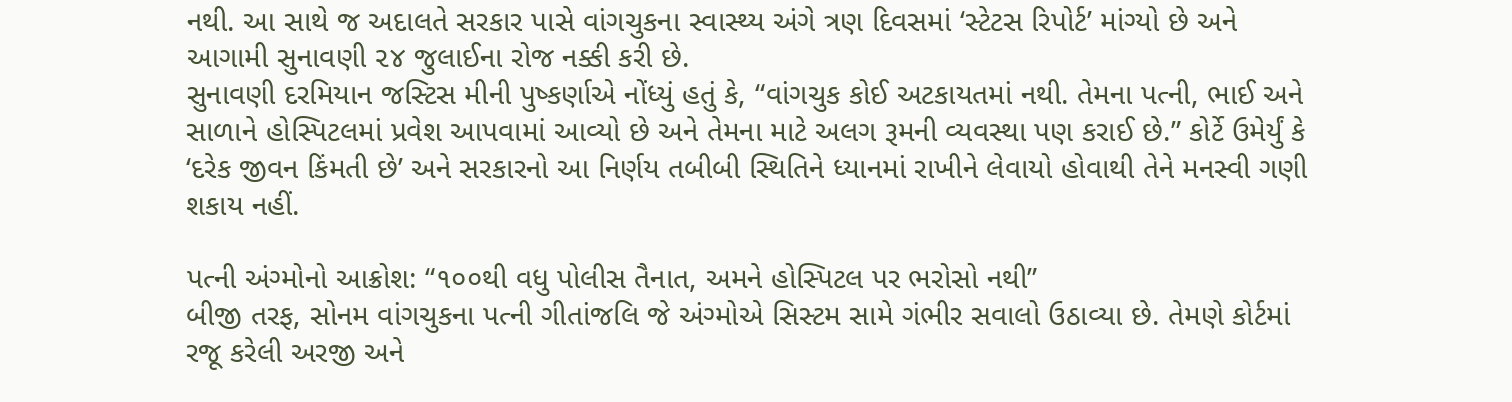નથી. આ સાથે જ અદાલતે સરકાર પાસે વાંગચુકના સ્વાસ્થ્ય અંગે ત્રણ દિવસમાં ‘સ્ટેટસ રિપોર્ટ’ માંગ્યો છે અને આગામી સુનાવણી ૨૪ જુલાઈના રોજ નક્કી કરી છે.
સુનાવણી દરમિયાન જસ્ટિસ મીની પુષ્કર્ણાએ નોંધ્યું હતું કે, “વાંગચુક કોઈ અટકાયતમાં નથી. તેમના પત્ની, ભાઈ અને સાળાને હોસ્પિટલમાં પ્રવેશ આપવામાં આવ્યો છે અને તેમના માટે અલગ રૂમની વ્યવસ્થા પણ કરાઈ છે.” કોર્ટે ઉમેર્યું કે ‘દરેક જીવન કિંમતી છે’ અને સરકારનો આ નિર્ણય તબીબી સ્થિતિને ધ્યાનમાં રાખીને લેવાયો હોવાથી તેને મનસ્વી ગણી શકાય નહીં.

પત્ની અંગ્મોનો આક્રોશ: “૧૦૦થી વધુ પોલીસ તૈનાત, અમને હોસ્પિટલ પર ભરોસો નથી”
બીજી તરફ, સોનમ વાંગચુકના પત્ની ગીતાંજલિ જે અંગ્મોએ સિસ્ટમ સામે ગંભીર સવાલો ઉઠાવ્યા છે. તેમણે કોર્ટમાં રજૂ કરેલી અરજી અને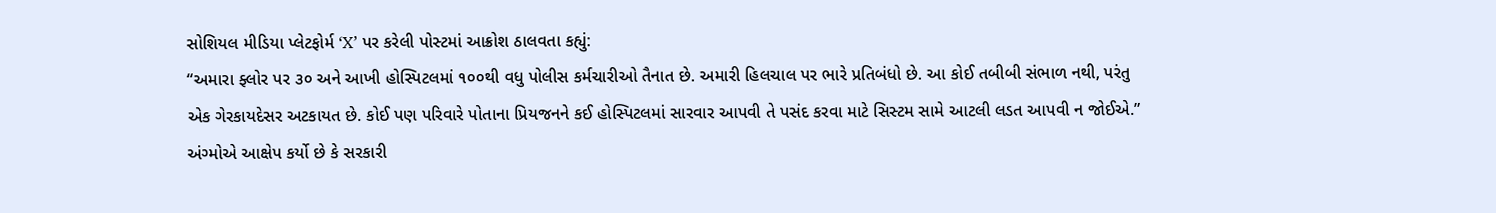સોશિયલ મીડિયા પ્લેટફોર્મ ‘X’ પર કરેલી પોસ્ટમાં આક્રોશ ઠાલવતા કહ્યું:
“અમારા ફ્લોર પર ૩૦ અને આખી હોસ્પિટલમાં ૧૦૦થી વધુ પોલીસ કર્મચારીઓ તૈનાત છે. અમારી હિલચાલ પર ભારે પ્રતિબંધો છે. આ કોઈ તબીબી સંભાળ નથી, પરંતુ એક ગેરકાયદેસર અટકાયત છે. કોઈ પણ પરિવારે પોતાના પ્રિયજનને કઈ હોસ્પિટલમાં સારવાર આપવી તે પસંદ કરવા માટે સિસ્ટમ સામે આટલી લડત આપવી ન જોઈએ.”
અંગ્મોએ આક્ષેપ કર્યો છે કે સરકારી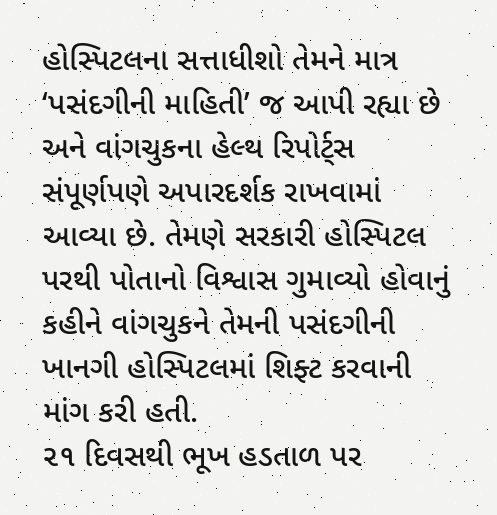હોસ્પિટલના સત્તાધીશો તેમને માત્ર ‘પસંદગીની માહિતી’ જ આપી રહ્યા છે અને વાંગચુકના હેલ્થ રિપોર્ટ્સ સંપૂર્ણપણે અપારદર્શક રાખવામાં આવ્યા છે. તેમણે સરકારી હોસ્પિટલ પરથી પોતાનો વિશ્વાસ ગુમાવ્યો હોવાનું કહીને વાંગચુકને તેમની પસંદગીની ખાનગી હોસ્પિટલમાં શિફ્ટ કરવાની માંગ કરી હતી.
૨૧ દિવસથી ભૂખ હડતાળ પર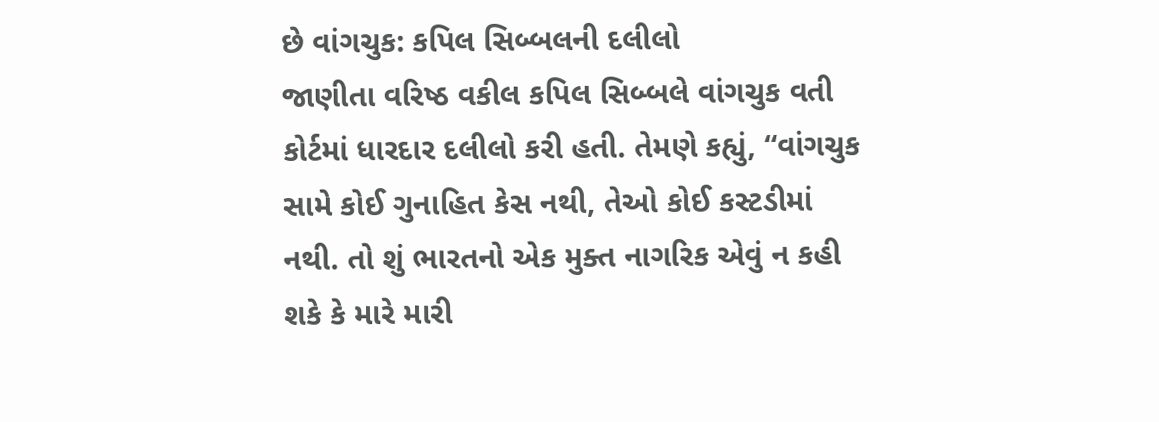છે વાંગચુક: કપિલ સિબ્બલની દલીલો
જાણીતા વરિષ્ઠ વકીલ કપિલ સિબ્બલે વાંગચુક વતી કોર્ટમાં ધારદાર દલીલો કરી હતી. તેમણે કહ્યું, “વાંગચુક સામે કોઈ ગુનાહિત કેસ નથી, તેઓ કોઈ કસ્ટડીમાં નથી. તો શું ભારતનો એક મુક્ત નાગરિક એવું ન કહી શકે કે મારે મારી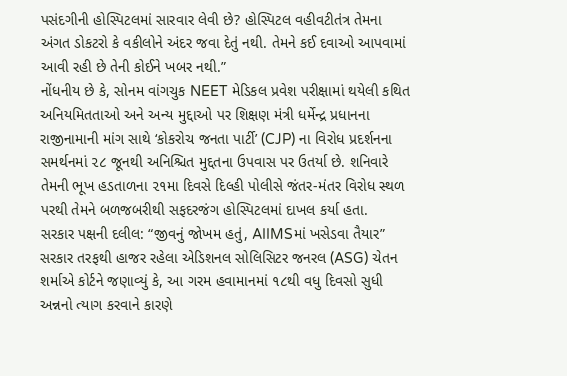પસંદગીની હોસ્પિટલમાં સારવાર લેવી છે? હોસ્પિટલ વહીવટીતંત્ર તેમના અંગત ડોકટરો કે વકીલોને અંદર જવા દેતું નથી. તેમને કઈ દવાઓ આપવામાં આવી રહી છે તેની કોઈને ખબર નથી.”
નોંધનીય છે કે, સોનમ વાંગચુક NEET મેડિકલ પ્રવેશ પરીક્ષામાં થયેલી કથિત અનિયમિતતાઓ અને અન્ય મુદ્દાઓ પર શિક્ષણ મંત્રી ધર્મેન્દ્ર પ્રધાનના રાજીનામાની માંગ સાથે ‘કોકરોચ જનતા પાર્ટી’ (CJP) ના વિરોધ પ્રદર્શનના સમર્થનમાં ૨૮ જૂનથી અનિશ્ચિત મુદ્દતના ઉપવાસ પર ઉતર્યા છે. શનિવારે તેમની ભૂખ હડતાળના ૨૧મા દિવસે દિલ્હી પોલીસે જંતર-મંતર વિરોધ સ્થળ પરથી તેમને બળજબરીથી સફદરજંગ હોસ્પિટલમાં દાખલ કર્યા હતા.
સરકાર પક્ષની દલીલ: “જીવનું જોખમ હતું, AIIMSમાં ખસેડવા તૈયાર”
સરકાર તરફથી હાજર રહેલા એડિશનલ સોલિસિટર જનરલ (ASG) ચેતન શર્માએ કોર્ટને જણાવ્યું કે, આ ગરમ હવામાનમાં ૧૮થી વધુ દિવસો સુધી અન્નનો ત્યાગ કરવાને કારણે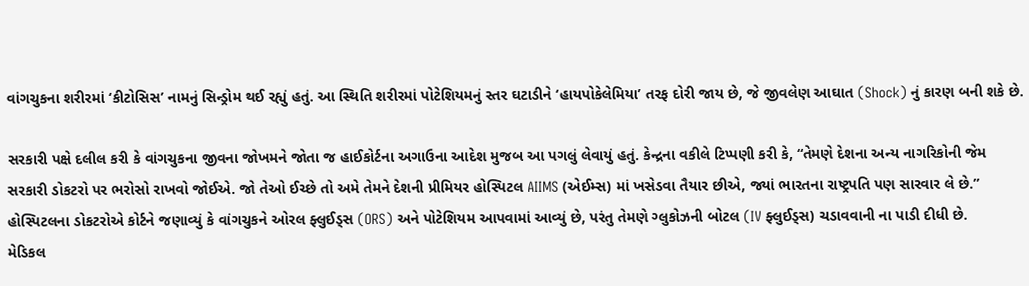વાંગચુકના શરીરમાં ‘કીટોસિસ’ નામનું સિન્ડ્રોમ થઈ રહ્યું હતું. આ સ્થિતિ શરીરમાં પોટેશિયમનું સ્તર ઘટાડીને ‘હાયપોકેલેમિયા’ તરફ દોરી જાય છે, જે જીવલેણ આઘાત (Shock) નું કારણ બની શકે છે.

સરકારી પક્ષે દલીલ કરી કે વાંગચુકના જીવના જોખમને જોતા જ હાઈકોર્ટના અગાઉના આદેશ મુજબ આ પગલું લેવાયું હતું. કેન્દ્રના વકીલે ટિપ્પણી કરી કે, “તેમણે દેશના અન્ય નાગરિકોની જેમ સરકારી ડોકટરો પર ભરોસો રાખવો જોઈએ. જો તેઓ ઈચ્છે તો અમે તેમને દેશની પ્રીમિયર હોસ્પિટલ AIIMS (એઈમ્સ) માં ખસેડવા તૈયાર છીએ, જ્યાં ભારતના રાષ્ટ્રપતિ પણ સારવાર લે છે.” હોસ્પિટલના ડોકટરોએ કોર્ટને જણાવ્યું કે વાંગચુકને ઓરલ ફ્લુઈડ્સ (ORS) અને પોટેશિયમ આપવામાં આવ્યું છે, પરંતુ તેમણે ગ્લુકોઝની બોટલ (IV ફ્લુઈડ્સ) ચડાવવાની ના પાડી દીધી છે.
મેડિકલ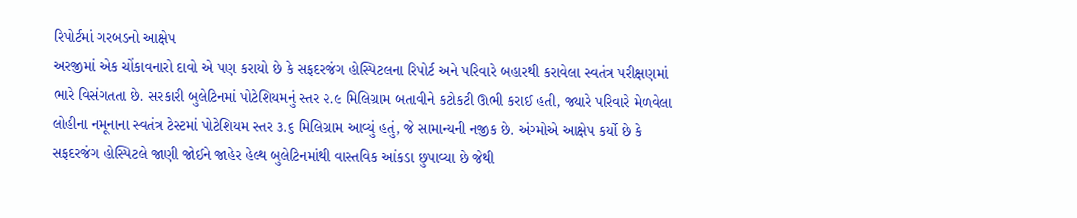રિપોર્ટમાં ગરબડનો આક્ષેપ
અરજીમાં એક ચોંકાવનારો દાવો એ પણ કરાયો છે કે સફદરજંગ હોસ્પિટલના રિપોર્ટ અને પરિવારે બહારથી કરાવેલા સ્વતંત્ર પરીક્ષણમાં ભારે વિસંગતતા છે. સરકારી બુલેટિનમાં પોટેશિયમનું સ્તર ૨.૯ મિલિગ્રામ બતાવીને કટોકટી ઊભી કરાઈ હતી, જ્યારે પરિવારે મેળવેલા લોહીના નમૂનાના સ્વતંત્ર ટેસ્ટમાં પોટેશિયમ સ્તર ૩.૬ મિલિગ્રામ આવ્યું હતું, જે સામાન્યની નજીક છે. અંગ્મોએ આક્ષેપ કર્યો છે કે સફદરજંગ હોસ્પિટલે જાણી જોઈને જાહેર હેલ્થ બુલેટિનમાંથી વાસ્તવિક આંકડા છુપાવ્યા છે જેથી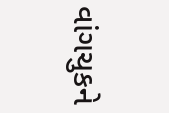વાંગચુકને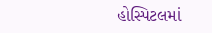હોસ્પિટલમાં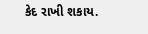કેદ રાખી શકાય.